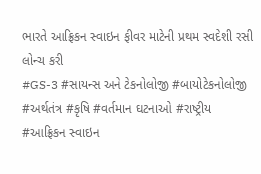ભારતે આફ્રિકન સ્વાઇન ફીવર માટેની પ્રથમ સ્વદેશી રસી લોન્ચ કરી
#GS-3 #સાયન્સ અને ટેકનોલોજી #બાયોટેકનોલોજી #અર્થતંત્ર #કૃષિ #વર્તમાન ઘટનાઓ #રાષ્ટ્રીય #આફ્રિકન સ્વાઇન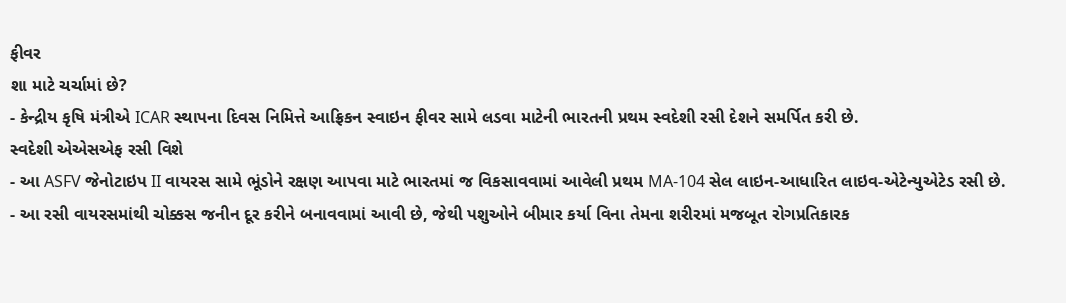ફીવર
શા માટે ચર્ચામાં છે?
- કેન્દ્રીય કૃષિ મંત્રીએ ICAR સ્થાપના દિવસ નિમિત્તે આફ્રિકન સ્વાઇન ફીવર સામે લડવા માટેની ભારતની પ્રથમ સ્વદેશી રસી દેશને સમર્પિત કરી છે.
સ્વદેશી એએસએફ રસી વિશે
- આ ASFV જેનોટાઇપ II વાયરસ સામે ભૂંડોને રક્ષણ આપવા માટે ભારતમાં જ વિકસાવવામાં આવેલી પ્રથમ MA-104 સેલ લાઇન-આધારિત લાઇવ-એટેન્યુએટેડ રસી છે.
- આ રસી વાયરસમાંથી ચોક્કસ જનીન દૂર કરીને બનાવવામાં આવી છે, જેથી પશુઓને બીમાર કર્યા વિના તેમના શરીરમાં મજબૂત રોગપ્રતિકારક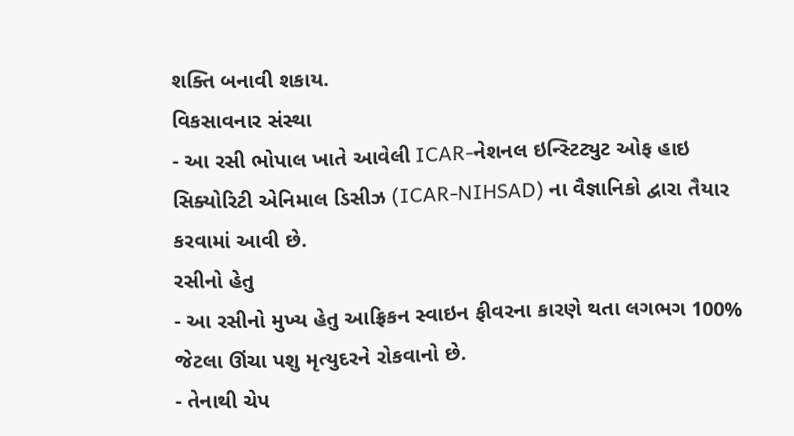શક્તિ બનાવી શકાય.
વિકસાવનાર સંસ્થા
- આ રસી ભોપાલ ખાતે આવેલી ICAR-નેશનલ ઇન્સ્ટિટ્યુટ ઓફ હાઇ સિક્યોરિટી એનિમાલ ડિસીઝ (ICAR-NIHSAD) ના વૈજ્ઞાનિકો દ્વારા તૈયાર કરવામાં આવી છે.
રસીનો હેતુ
- આ રસીનો મુખ્ય હેતુ આફ્રિકન સ્વાઇન ફીવરના કારણે થતા લગભગ 100% જેટલા ઊંચા પશુ મૃત્યુદરને રોકવાનો છે.
- તેનાથી ચેપ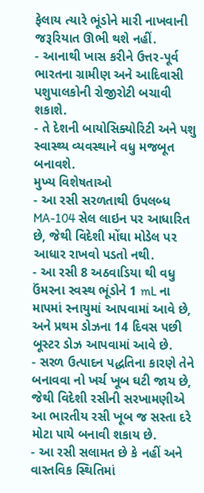ફેલાય ત્યારે ભૂંડોને મારી નાખવાની જરૂરિયાત ઊભી થશે નહીં.
- આનાથી ખાસ કરીને ઉત્તર-પૂર્વ ભારતના ગ્રામીણ અને આદિવાસી પશુપાલકોની રોજીરોટી બચાવી શકાશે.
- તે દેશની બાયોસિક્યોરિટી અને પશુ સ્વાસ્થ્ય વ્યવસ્થાને વધુ મજબૂત બનાવશે.
મુખ્ય વિશેષતાઓ
- આ રસી સરળતાથી ઉપલબ્ધ MA-104 સેલ લાઇન પર આધારિત છે, જેથી વિદેશી મોંઘા મોડેલ પર આધાર રાખવો પડતો નથી.
- આ રસી 8 અઠવાડિયા થી વધુ ઉંમરના સ્વસ્થ ભૂંડોને 1 mL ના માપમાં સ્નાયુમાં આપવામાં આવે છે, અને પ્રથમ ડોઝના 14 દિવસ પછી બૂસ્ટર ડોઝ આપવામાં આવે છે.
- સરળ ઉત્પાદન પદ્ધતિના કારણે તેને બનાવવા નો ખર્ચ ખૂબ ઘટી જાય છે, જેથી વિદેશી રસીની સરખામણીએ આ ભારતીય રસી ખૂબ જ સસ્તા દરે મોટા પાયે બનાવી શકાય છે.
- આ રસી સલામત છે કે નહીં અને વાસ્તવિક સ્થિતિમાં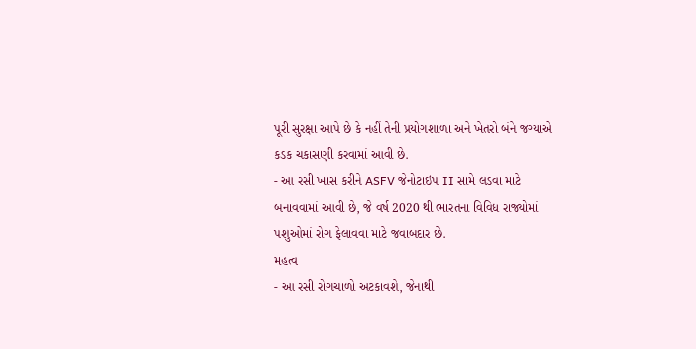પૂરી સુરક્ષા આપે છે કે નહીં તેની પ્રયોગશાળા અને ખેતરો બંને જગ્યાએ કડક ચકાસણી કરવામાં આવી છે.
- આ રસી ખાસ કરીને ASFV જેનોટાઇપ II સામે લડવા માટે બનાવવામાં આવી છે, જે વર્ષ 2020 થી ભારતના વિવિધ રાજ્યોમાં પશુઓમાં રોગ ફેલાવવા માટે જવાબદાર છે.
મહત્વ
- આ રસી રોગચાળો અટકાવશે, જેનાથી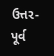ઉત્તર-પૂર્વ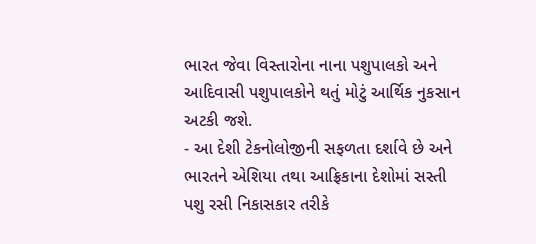ભારત જેવા વિસ્તારોના નાના પશુપાલકો અને આદિવાસી પશુપાલકોને થતું મોટું આર્થિક નુકસાન અટકી જશે.
- આ દેશી ટેકનોલોજીની સફળતા દર્શાવે છે અને ભારતને એશિયા તથા આફ્રિકાના દેશોમાં સસ્તી પશુ રસી નિકાસકાર તરીકે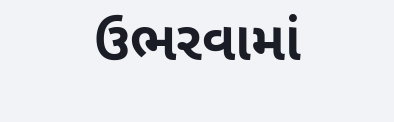ઉભરવામાં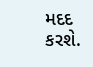મદદ કરશે.